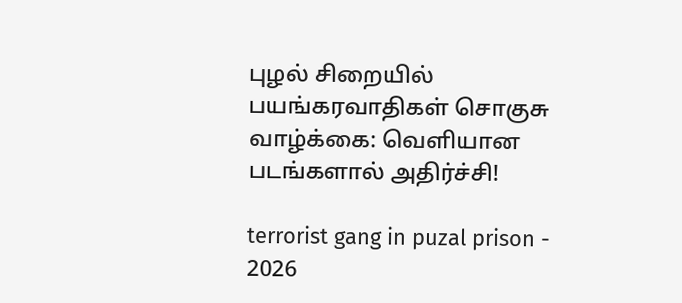புழல் சிறையில் பயங்கரவாதிகள் சொகுசு வாழ்க்கை: வெளியான படங்களால் அதிர்ச்சி!

terrorist gang in puzal prison - 2026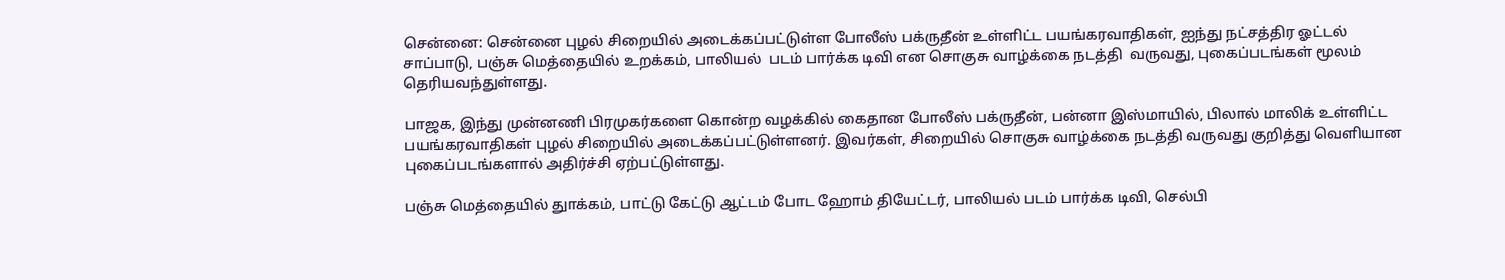சென்னை: சென்னை புழல் சிறையில் அடைக்கப்பட்டுள்ள போலீஸ் பக்ருதீன் உள்ளிட்ட பயங்கரவாதிகள், ஐந்து நட்சத்திர ஓட்டல் சாப்பாடு, பஞ்சு மெத்தையில் உறக்கம், பாலியல்  படம் பார்க்க டிவி என சொகுசு வாழ்க்கை நடத்தி  வருவது, புகைப்படங்கள் மூலம் தெரியவந்துள்ளது.

பாஜக, இந்து முன்னணி பிரமுகர்களை கொன்ற வழக்கில் கைதான போலீஸ் பக்ருதீன், பன்னா இஸ்மாயில், பிலால் மாலிக் உள்ளிட்ட பயங்கரவாதிகள் புழல் சிறையில் அடைக்கப்பட்டுள்ளனர். இவர்கள், சிறையில் சொகுசு வாழ்க்கை நடத்தி வருவது குறித்து வெளியான புகைப்படங்களால் அதிர்ச்சி ஏற்பட்டுள்ளது.

பஞ்சு மெத்தையில் துாக்கம், பாட்டு கேட்டு ஆட்டம் போட ஹோம் தியேட்டர், பாலியல் படம் பார்க்க டிவி, செல்பி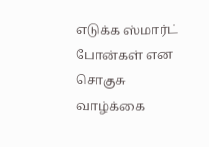எடுக்க ஸ்மார்ட் போன்கள் என சொகுசு வாழ்க்கை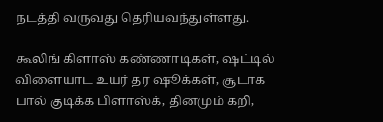நடத்தி வருவது தெரியவந்துள்ளது.

கூலிங் கிளாஸ் கண்ணாடிகள், ஷட்டில் விளையாட உயர் தர ஷூக்கள், சூடாக பால் குடிக்க பிளாஸ்க், தினமும் கறி,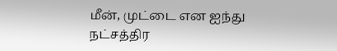மீன், முட்டை என ஐந்து நட்சத்திர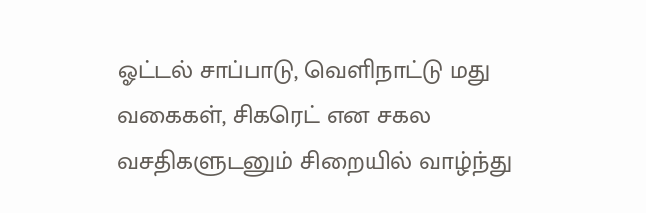ஓட்டல் சாப்பாடு, வெளிநாட்டு மது வகைகள், சிகரெட் என சகல வசதிகளுடனும் சிறையில் வாழ்ந்து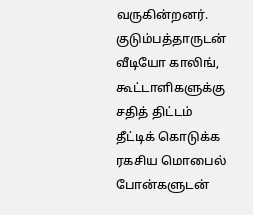வருகின்றனர். குடும்பத்தாருடன் வீடியோ காலிங், கூட்டாளிகளுக்கு சதித் திட்டம் தீட்டிக் கொடுக்க ரகசிய மொபைல் போன்களுடன்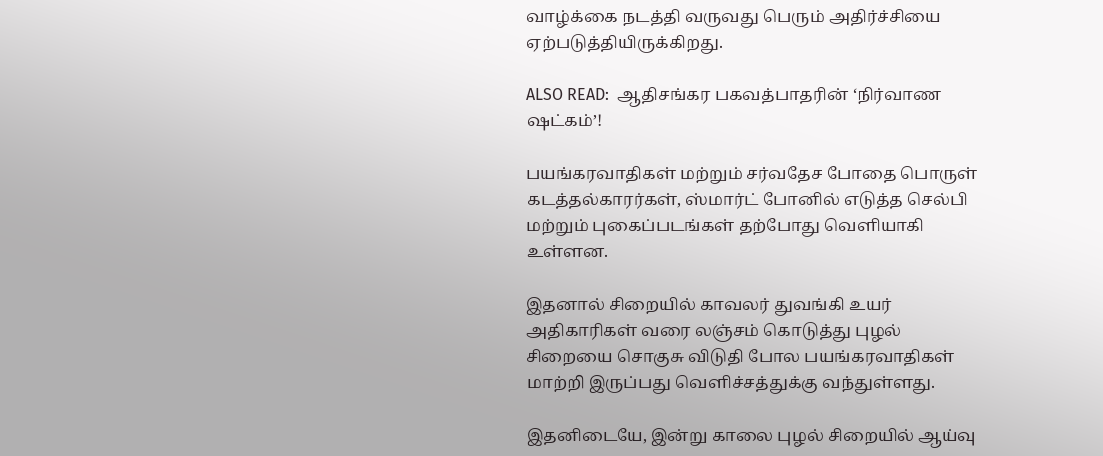வாழ்க்கை நடத்தி வருவது பெரும் அதிர்ச்சியை ஏற்படுத்தியிருக்கிறது.

ALSO READ:  ஆதிசங்கர பகவத்பாதரின் ‘நிர்வாண ஷட்கம்’!

பயங்கரவாதிகள் மற்றும் சர்வதேச போதை பொருள் கடத்தல்காரர்கள், ஸ்மார்ட் போனில் எடுத்த செல்பி மற்றும் புகைப்படங்கள் தற்போது வெளியாகி உள்ளன.

இதனால் சிறையில் காவலர் துவங்கி உயர் அதிகாரிகள் வரை லஞ்சம் கொடுத்து புழல் சிறையை சொகுசு விடுதி போல பயங்கரவாதிகள் மாற்றி இருப்பது வெளிச்சத்துக்கு வந்துள்ளது.

இதனிடையே, இன்று காலை புழல் சிறையில் ஆய்வு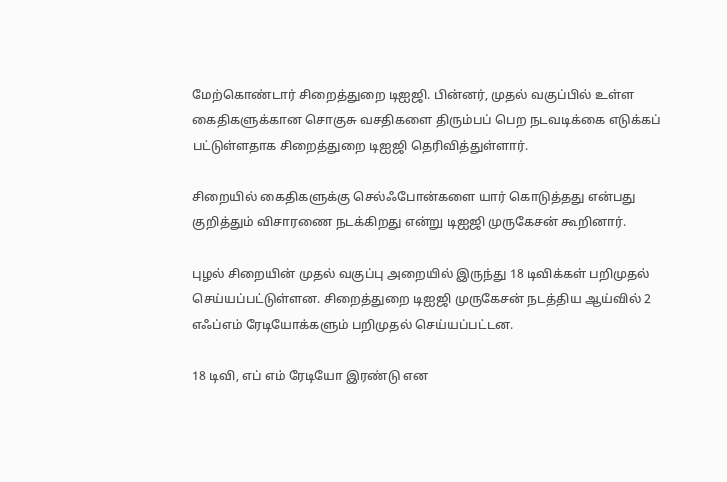மேற்கொண்டார் சிறைத்துறை டிஐஜி. பின்னர், முதல் வகுப்பில் உள்ள கைதிகளுக்கான சொகுசு வசதிகளை திரும்பப் பெற நடவடிக்கை எடுக்கப் பட்டுள்ளதாக சிறைத்துறை டிஐஜி தெரிவித்துள்ளார்.

சிறையில் கைதிகளுக்கு செல்ஃபோன்களை யார் கொடுத்தது என்பது குறித்தும் விசாரணை நடக்கிறது என்று டிஐஜி முருகேசன் கூறினார்.

புழல் சிறையின் முதல் வகுப்பு அறையில் இருந்து 18 டிவிக்கள் பறிமுதல் செய்யப்பட்டுள்ளன. சிறைத்துறை டிஐஜி முருகேசன் நடத்திய ஆய்வில் 2 எஃப்எம் ரேடியோக்களும் பறிமுதல் செய்யப்பட்டன.

18 டிவி, எப் எம் ரேடியோ இரண்டு என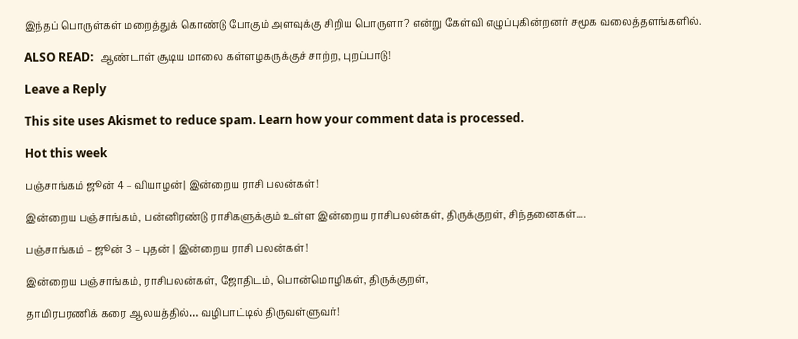இந்தப் பொருள்கள் மறைத்துக் கொண்டு போகும் அளவுக்கு சிறிய பொருளா? என்று கேள்வி எழுப்புகின்றனர் சமூக வலைத்தளங்களில்.

ALSO READ:  ஆண்டாள் சூடிய மாலை கள்ளழகருக்குச் சாற்ற, புறப்பாடு!

Leave a Reply

This site uses Akismet to reduce spam. Learn how your comment data is processed.

Hot this week

பஞ்சாங்கம் ஜூன் 4 – வியாழன்| இன்றைய ராசி பலன்கள்!

இன்றைய பஞ்சாங்கம், பன்னிரண்டு ராசிகளுக்கும் உள்ள இன்றைய ராசிபலன்கள், திருக்குறள், சிந்தனைகள்....

பஞ்சாங்கம் – ஜூன் 3 – புதன் | இன்றைய ராசி பலன்கள்!

இன்றைய பஞ்சாங்கம், ராசிபலன்கள், ஜோதிடம், பொன்மொழிகள், திருக்குறள்,

தாமிரபரணிக் கரை ஆலயத்தில்… வழிபாட்டில் திருவள்ளுவர்!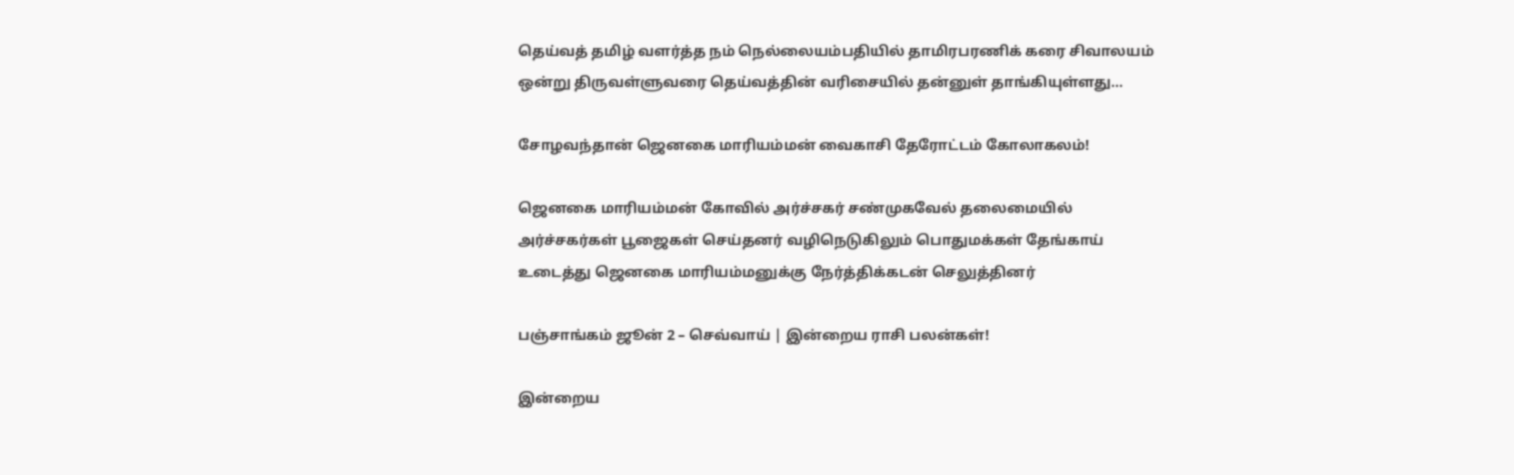தெய்வத் தமிழ் வளர்த்த நம் நெல்லையம்பதியில் தாமிரபரணிக் கரை சிவாலயம் ஒன்று திருவள்ளுவரை தெய்வத்தின் வரிசையில் தன்னுள் தாங்கியுள்ளது...

சோழவந்தான் ஜெனகை மாரியம்மன் வைகாசி தேரோட்டம் கோலாகலம்!

ஜெனகை மாரியம்மன் கோவில் அர்ச்சகர் சண்முகவேல் தலைமையில் அர்ச்சகர்கள் பூஜைகள் செய்தனர் வழிநெடுகிலும் பொதுமக்கள் தேங்காய் உடைத்து ஜெனகை மாரியம்மனுக்கு நேர்த்திக்கடன் செலுத்தினர்

பஞ்சாங்கம் ஜூன் 2 – செவ்வாய் | இன்றைய ராசி பலன்கள்!

இன்றைய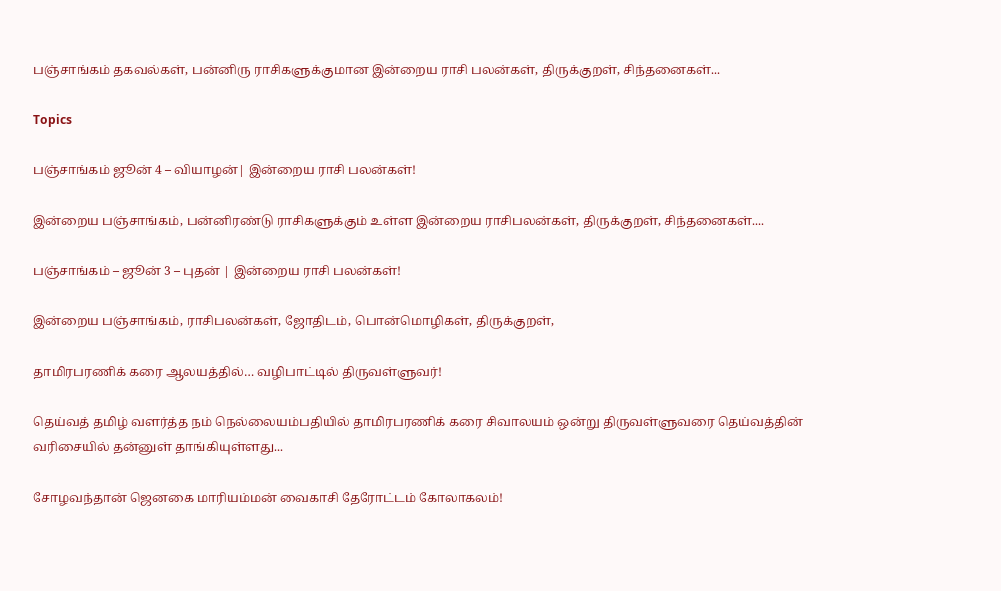பஞ்சாங்கம் தகவல்கள், பன்னிரு ராசிகளுக்குமான இன்றைய ராசி பலன்கள், திருக்குறள், சிந்தனைகள்...

Topics

பஞ்சாங்கம் ஜூன் 4 – வியாழன்| இன்றைய ராசி பலன்கள்!

இன்றைய பஞ்சாங்கம், பன்னிரண்டு ராசிகளுக்கும் உள்ள இன்றைய ராசிபலன்கள், திருக்குறள், சிந்தனைகள்....

பஞ்சாங்கம் – ஜூன் 3 – புதன் | இன்றைய ராசி பலன்கள்!

இன்றைய பஞ்சாங்கம், ராசிபலன்கள், ஜோதிடம், பொன்மொழிகள், திருக்குறள்,

தாமிரபரணிக் கரை ஆலயத்தில்… வழிபாட்டில் திருவள்ளுவர்!

தெய்வத் தமிழ் வளர்த்த நம் நெல்லையம்பதியில் தாமிரபரணிக் கரை சிவாலயம் ஒன்று திருவள்ளுவரை தெய்வத்தின் வரிசையில் தன்னுள் தாங்கியுள்ளது...

சோழவந்தான் ஜெனகை மாரியம்மன் வைகாசி தேரோட்டம் கோலாகலம்!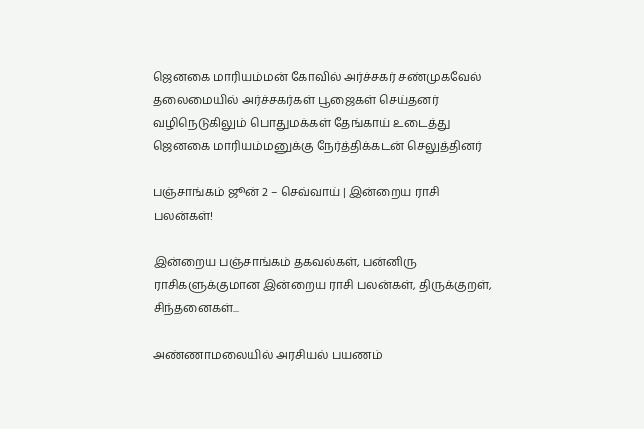ஜெனகை மாரியம்மன் கோவில் அர்ச்சகர் சண்முகவேல் தலைமையில் அர்ச்சகர்கள் பூஜைகள் செய்தனர் வழிநெடுகிலும் பொதுமக்கள் தேங்காய் உடைத்து ஜெனகை மாரியம்மனுக்கு நேர்த்திக்கடன் செலுத்தினர்

பஞ்சாங்கம் ஜூன் 2 – செவ்வாய் | இன்றைய ராசி பலன்கள்!

இன்றைய பஞ்சாங்கம் தகவல்கள், பன்னிரு ராசிகளுக்குமான இன்றைய ராசி பலன்கள், திருக்குறள், சிந்தனைகள்...

அண்ணாமலையில் அரசியல் பயணம்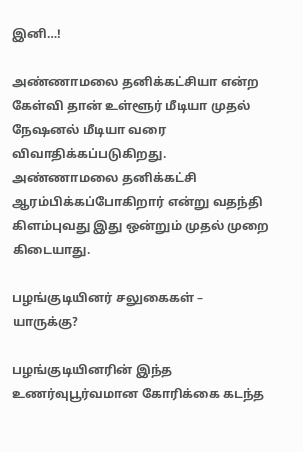இனி…!

அண்ணாமலை தனிக்கட்சியா என்ற கேள்வி தான் உள்ளூர் மீடியா முதல் நேஷனல் மீடியா வரை விவாதிக்கப்படுகிறது. அண்ணாமலை தனிக்கட்சி ஆரம்பிக்கப்போகிறார் என்று வதந்தி கிளம்புவது இது ஒன்றும் முதல் முறை கிடையாது.

பழங்குடியினர் சலுகைகள் – யாருக்கு?

பழங்குடியினரின் இந்த உணர்வுபூர்வமான கோரிக்கை கடந்த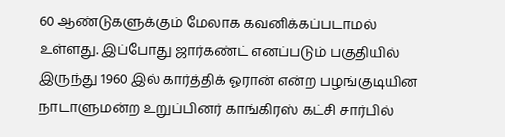60 ஆண்டுகளுக்கும் மேலாக கவனிக்கப்படாமல் உள்ளது. இப்போது ஜார்கண்ட் எனப்படும் பகுதியில் இருந்து 1960 இல் கார்த்திக் ஓரான் என்ற பழங்குடியின நாடாளுமன்ற உறுப்பினர் காங்கிரஸ் கட்சி சார்பில்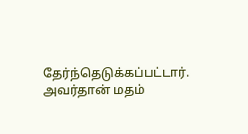தேர்ந்தெடுக்கப்பட்டார். அவர்தான் மதம்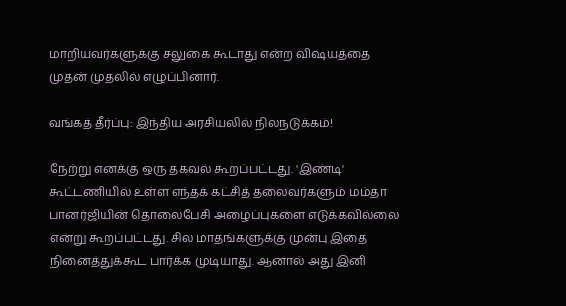மாறியவர்களுக்கு சலுகை கூடாது என்ற விஷயத்தை முதன் முதலில் எழுப்பினார்.

வங்கத் தீர்ப்பு: இந்திய அரசியலில் நிலநடுக்கம்!

நேற்று எனக்கு ஒரு தகவல் கூறப்பட்டது. 'இண்டி' கூட்டணியில் உள்ள எந்தக் கட்சித் தலைவர்களும் மம்தா பானர்ஜியின் தொலைபேசி அழைப்புகளை எடுக்கவில்லை என்று கூறப்பட்டது. சில மாதங்களுக்கு முன்பு இதை நினைத்துக்கூட பார்க்க முடியாது. ஆனால் அது இனி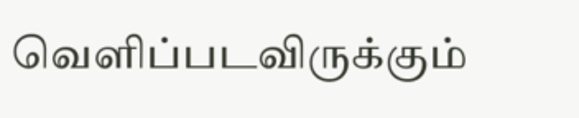வெளிப்படவிருக்கும்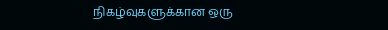நிகழ்வுகளுக்கான ஒரு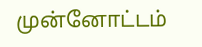முன்னோட்டம்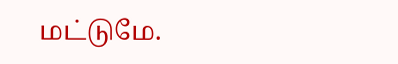மட்டுமே.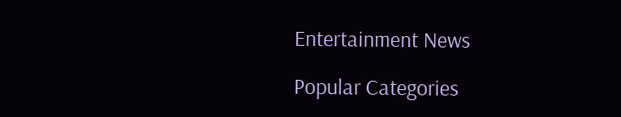Entertainment News

Popular Categories